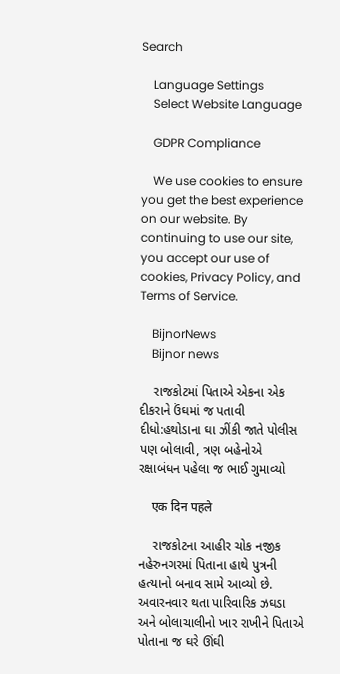Search

    Language Settings
    Select Website Language

    GDPR Compliance

    We use cookies to ensure you get the best experience on our website. By continuing to use our site, you accept our use of cookies, Privacy Policy, and Terms of Service.

    BijnorNews
    Bijnor news

    રાજકોટમાં પિતાએ એકના એક દીકરાને ઉંઘમાં જ પતાવી દીધો:હથોડાના ઘા ઝીંકી જાતે પોલીસ પણ બોલાવી, ત્રણ બહેનોએ રક્ષાબંધન પહેલા જ ભાઈ ગુમાવ્યો

    एक दिन पहले

    રાજકોટના આહીર ચોક નજીક નહેરુનગરમાં પિતાના હાથે પુત્રની હત્યાનો બનાવ સામે આવ્યો છે. અવારનવાર થતા પારિવારિક ઝઘડા અને બોલાચાલીનો ખાર રાખીને પિતાએ પોતાના જ ઘરે ઊંઘી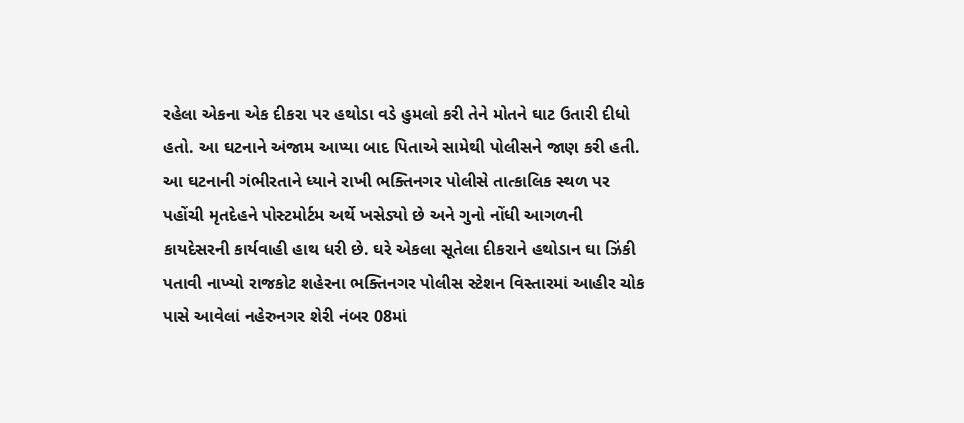રહેલા એકના એક દીકરા પર હથોડા વડે હુમલો કરી તેને મોતને ઘાટ ઉતારી દીધો હતો. આ ઘટનાને અંજામ આપ્યા બાદ પિતાએ સામેથી પોલીસને જાણ કરી હતી. આ ઘટનાની ગંભીરતાને ધ્યાને રાખી ભક્તિનગર પોલીસે તાત્કાલિક સ્થળ પર પહોંચી મૃતદેહને પોસ્ટમોર્ટમ અર્થે ખસેડ્યો છે અને ગુનો નોંધી આગળની કાયદેસરની કાર્યવાહી હાથ ધરી છે. ઘરે એકલા સૂતેલા દીકરાને હથોડાન ઘા ઝિંકી પતાવી નાખ્યો રાજકોટ શહેરના ભક્તિનગર પોલીસ સ્ટેશન વિસ્તારમાં આહીર ચોક પાસે આવેલાં નહેરુનગર શેરી નંબર 08માં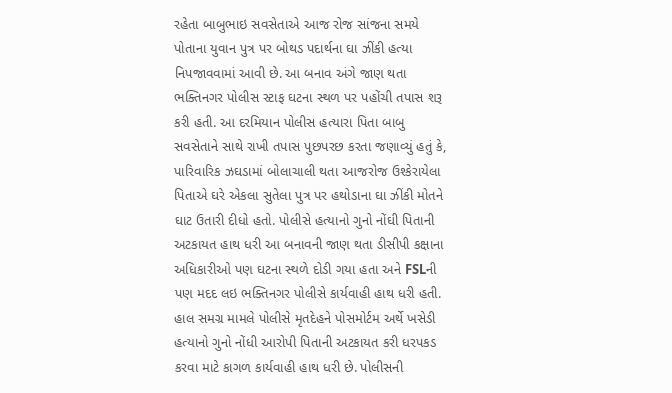રહેતા બાબુભાઇ સવસેતાએ આજ રોજ સાંજના સમયે પોતાના યુવાન પુત્ર પર બોથડ પદાર્થના ઘા ઝીંકી હત્યા નિપજાવવામાં આવી છે. આ બનાવ અંગે જાણ થતા ભક્તિનગર પોલીસ સ્ટાફ ઘટના સ્થળ પર પહોંચી તપાસ શરૂ કરી હતી. આ દરમિયાન પોલીસ હત્યારા પિતા બાબુ સવસેતાને સાથે રાખી તપાસ પુછપરછ કરતા જણાવ્યું હતું કે, પારિવારિક ઝઘડામાં બોલાચાલી થતા આજરોજ ઉશ્કેરાયેલા પિતાએ ઘરે એકલા સુતેલા પુત્ર પર હથોડાના ઘા ઝીંકી મોતને ઘાટ ઉતારી દીધો હતો. પોલીસે હત્યાનો ગુનો નોંઘી પિતાની અટકાયત હાથ ધરી આ બનાવની જાણ થતા ડીસીપી કક્ષાના અધિકારીઓ પણ ઘટના સ્થળે દોડી ગયા હતા અને FSLની પણ મદદ લઇ ભક્તિનગર પોલીસે કાર્યવાહી હાથ ધરી હતી. હાલ સમગ્ર મામલે પોલીસે મૃતદેહને પોસમોર્ટમ અર્થે ખસેડી હત્યાનો ગુનો નોંધી આરોપી પિતાની અટકાયત કરી ધરપકડ કરવા માટે કાગળ કાર્યવાહી હાથ ધરી છે. પોલીસની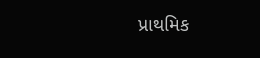પ્રાથમિક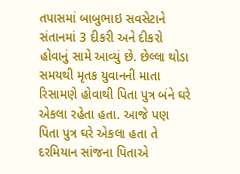તપાસમાં બાબુભાઇ સવસેટાને સંતાનમાં 3 દીકરી અને દીકરો હોવાનું સામે આવ્યું છે. છેલ્લા થોડા સમયથી મૃતક યુવાનની માતા રિસામણે હોવાથી પિતા પુત્ર બંને ઘરે એકલા રહેતા હતા. આજે પણ પિતા પુત્ર ઘરે એકલા હતા તે દરમિયાન સાંજના પિતાએ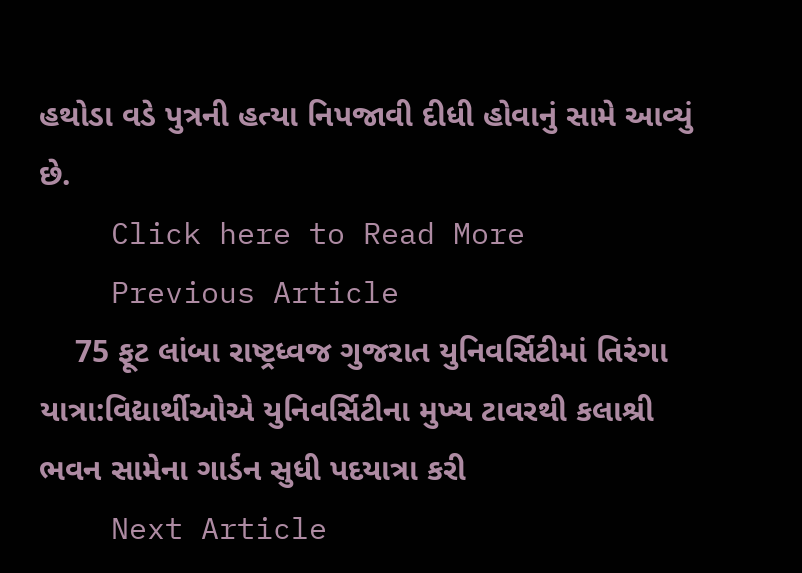હથોડા વડે પુત્રની હત્યા નિપજાવી દીધી હોવાનું સામે આવ્યું છે.
    Click here to Read More
    Previous Article
    75 ફૂટ લાંબા રાષ્ટ્રધ્વજ ગુજરાત યુનિવર્સિટીમાં તિરંગા યાત્રા:વિદ્યાર્થીઓએ યુનિવર્સિટીના મુખ્ય ટાવરથી કલાશ્રી ભવન સામેના ગાર્ડન સુધી પદયાત્રા કરી
    Next Article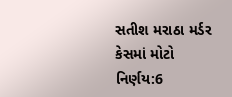સતીશ મરાઠા મર્ડર કેસમાં મોટો નિર્ણય:6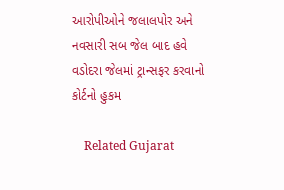આરોપીઓને જલાલપોર અને નવસારી સબ જેલ બાદ હવે વડોદરા જેલમાં ટ્રાન્સફર કરવાનો કોર્ટનો હુકમ

    Related Gujarat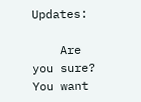Updates:

    Are you sure? You want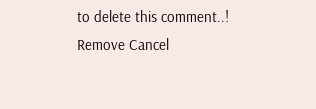to delete this comment..! Remove Cancel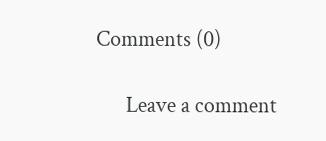Comments (0)

      Leave a comment